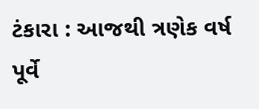ટંકારા : આજથી ત્રણેક વર્ષ પૂર્વે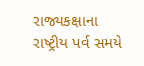રાજ્યકક્ષાના રાષ્ટ્રીય પર્વ સમયે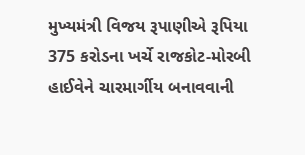મુખ્યમંત્રી વિજય રૂપાણીએ રૂપિયા 375 કરોડના ખર્ચે રાજકોટ-મોરબી હાઈવેને ચારમાર્ગીય બનાવવાની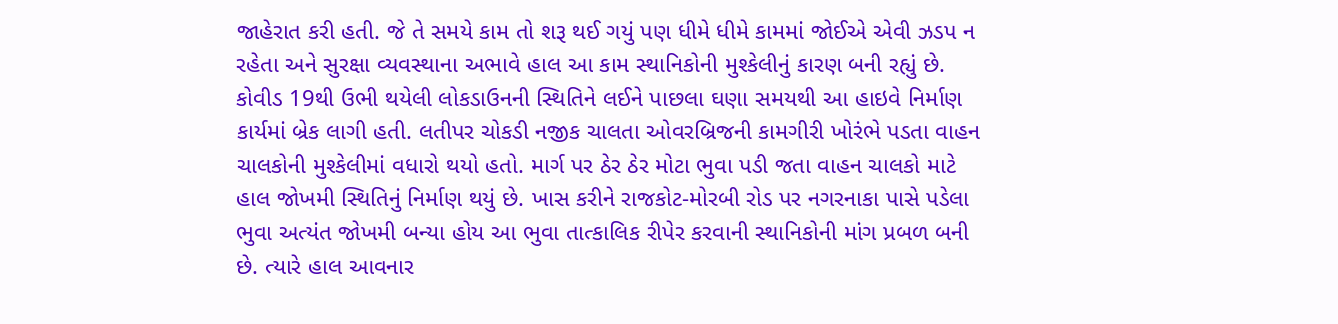જાહેરાત કરી હતી. જે તે સમયે કામ તો શરૂ થઈ ગયું પણ ધીમે ધીમે કામમાં જોઈએ એવી ઝડપ ન રહેતા અને સુરક્ષા વ્યવસ્થાના અભાવે હાલ આ કામ સ્થાનિકોની મુશ્કેલીનું કારણ બની રહ્યું છે. કોવીડ 19થી ઉભી થયેલી લોકડાઉનની સ્થિતિને લઈને પાછલા ઘણા સમયથી આ હાઇવે નિર્માણ કાર્યમાં બ્રેક લાગી હતી. લતીપર ચોકડી નજીક ચાલતા ઓવરબ્રિજની કામગીરી ખોરંભે પડતા વાહન ચાલકોની મુશ્કેલીમાં વધારો થયો હતો. માર્ગ પર ઠેર ઠેર મોટા ભુવા પડી જતા વાહન ચાલકો માટે હાલ જોખમી સ્થિતિનું નિર્માણ થયું છે. ખાસ કરીને રાજકોટ-મોરબી રોડ પર નગરનાકા પાસે પડેલા ભુવા અત્યંત જોખમી બન્યા હોય આ ભુવા તાત્કાલિક રીપેર કરવાની સ્થાનિકોની માંગ પ્રબળ બની છે. ત્યારે હાલ આવનાર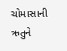ચોમાસાની ઋતુને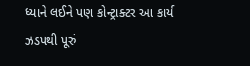ધ્યાને લઈને પણ કોન્ટ્રાક્ટર આ કાર્ય ઝડપથી પૂરું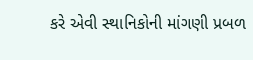કરે એવી સ્થાનિકોની માંગણી પ્રબળ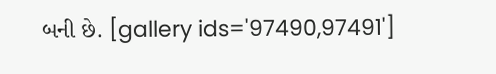બની છે. [gallery ids='97490,97491']